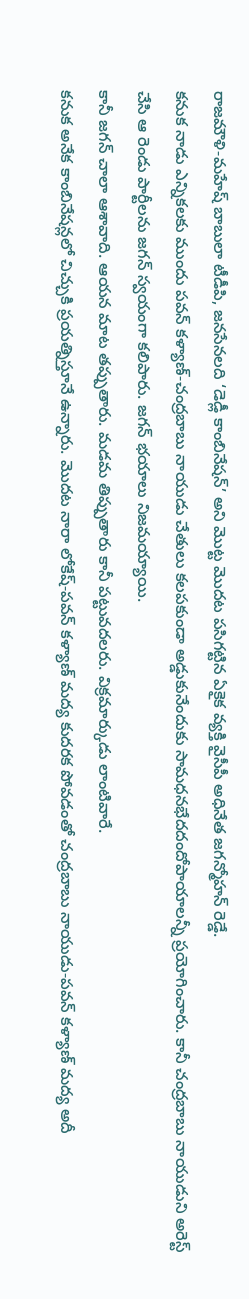రాజమౌళి-మహేష్ బాబులా టీడీపి, జనసేనలది ‘డెడ్లీ కాంబినేషన్’ అని మొట్ట మొదట పసిగట్టిన ఏకైక వ్యక్తి వైసీపీ అధినేత జగన్మోహన్ రెడ్డే.
కనుక నాడు ఎన్నికలకు ముందు పవన్ కళ్యాణ్-చంద్రబాబు నాయుడు చేతులు కలపకుండా అడ్డుకునేందుకు సామధనభేదదందోపాయాలన్నీ ప్రయోగించారు. కానీ చంద్రబాబు నాయుడుని అరెస్ట్ చేసి ఆ రెండు పార్టీలను జగన్ స్వయంగా కలిపారు. జగన్ భయాలు నిజమయ్యాయి.
కానీ జగన్ చాలా ఆశావాది. ఆయన మాట తప్పుతారు. మడమ తిప్పుతారు కానీ పట్టువదలరు. విక్రమార్కుడు లాంటివారే.
కనుక అనేక కాంబినేషన్లలో చిచ్చుకి ప్రయత్నిస్తూనే ఉన్నారు. మొదట నారా లోకేష్-పవన్ కళ్యాణ్ మద్య కుదరక పోవడంతో చంద్రబాబు నాయుడు-పవన్ కళ్యాణ్ మద్య అదీ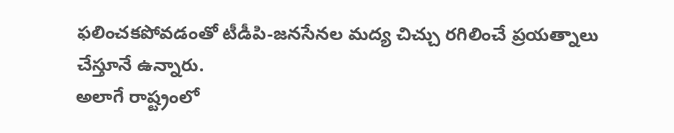ఫలించకపోవడంతో టీడీపి-జనసేనల మద్య చిచ్చు రగిలించే ప్రయత్నాలు చేస్తూనే ఉన్నారు.
అలాగే రాష్ట్రంలో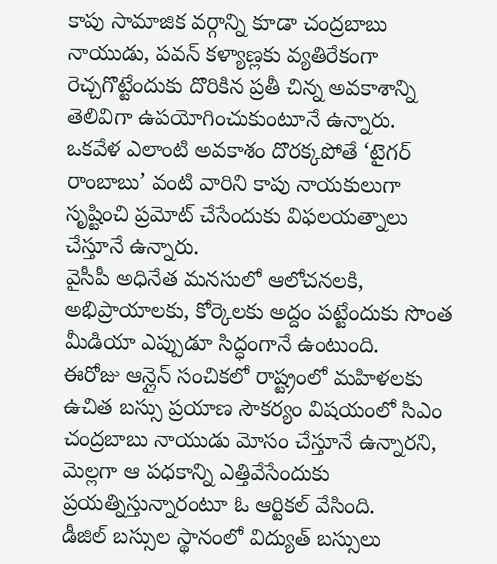కాపు సామాజిక వర్గాన్ని కూడా చంద్రబాబు నాయుడు, పవన్ కళ్యాణ్లకు వ్యతిరేకంగా రెచ్చగొట్టేందుకు దొరికిన ప్రతీ చిన్న అవకాశాన్ని తెలివిగా ఉపయోగించుకుంటూనే ఉన్నారు.
ఒకవేళ ఎలాంటి అవకాశం దొరక్కపోతే ‘టైగర్ రాంబాబు’ వంటి వారిని కాపు నాయకులుగా సృష్టించి ప్రమోట్ చేసేందుకు విఫలయత్నాలు చేస్తూనే ఉన్నారు.
వైసీపీ అధినేత మనసులో ఆలోచనలకి, అభిప్రాయాలకు, కోర్కెలకు అద్దం పట్టేందుకు సొంత మీడియా ఎప్పుడూ సిద్ధంగానే ఉంటుంది.
ఈరోజు ఆన్లైన్ సంచికలో రాష్ట్రంలో మహిళలకు ఉచిత బస్సు ప్రయాణ సౌకర్యం విషయంలో సిఎం చంద్రబాబు నాయుడు మోసం చేస్తూనే ఉన్నారని, మెల్లగా ఆ పధకాన్ని ఎత్తివేసేందుకు ప్రయత్నిస్తున్నారంటూ ఓ ఆర్టికల్ వేసింది.
డీజిల్ బస్సుల స్థానంలో విద్యుత్ బస్సులు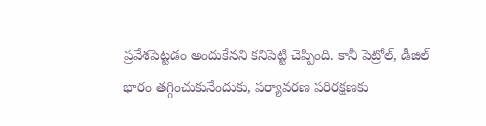ప్రవేశపెట్టడం అందుకేనని కనిపెట్టి చెప్పింది. కానీ పెట్రోల్, డీజిల్ భారం తగ్గించుకునేందుకు, పర్యావరణ పరిరక్షణకు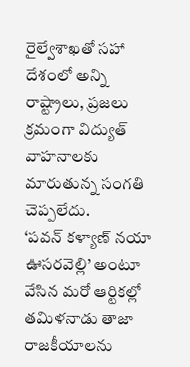రైల్వేశాఖతో సహా దేశంలో అన్ని రాష్ట్రాలు, ప్రజలు క్రమంగా విద్యుత్ వాహనాలకు మారుతున్న సంగతి చెప్పలేదు.
‘పవన్ కళ్యాణ్ నయా ఊసరవెల్లి’ అంటూ వేసిన మరో ఆర్టికల్లో తమిళనాడు తాజా రాజకీయాలను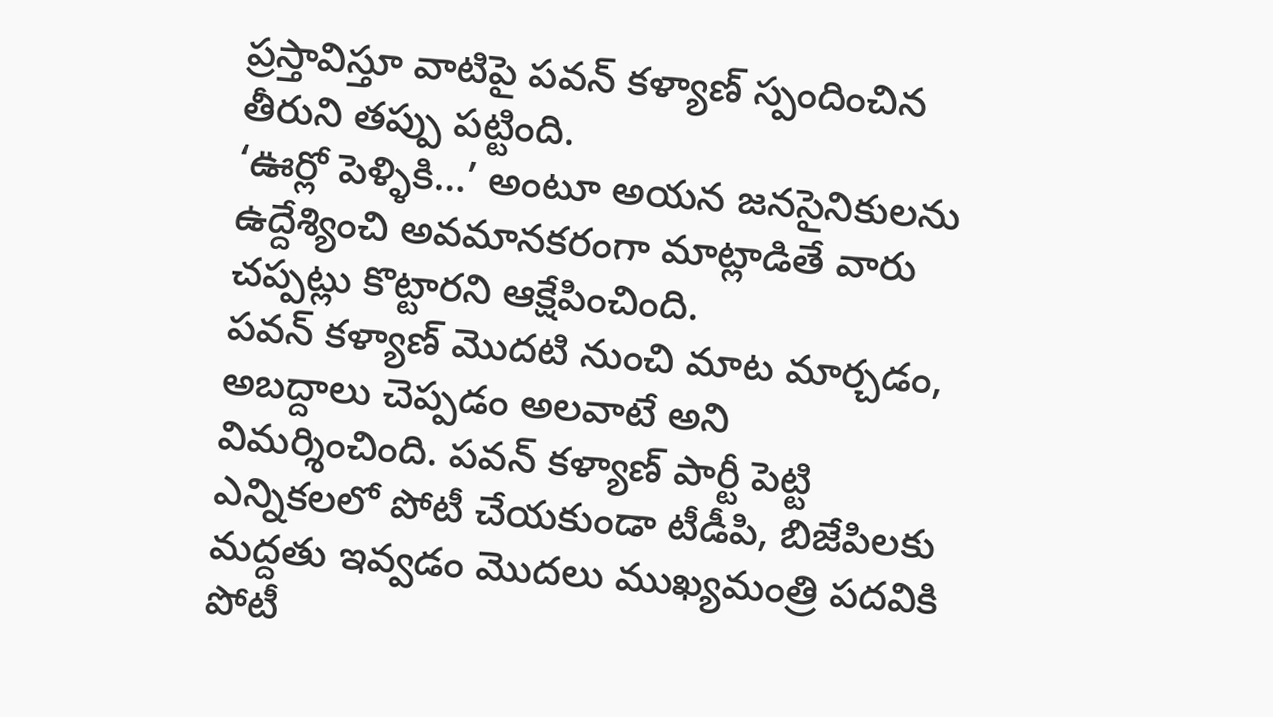ప్రస్తావిస్తూ వాటిపై పవన్ కళ్యాణ్ స్పందించిన తీరుని తప్పు పట్టింది.
‘ఊర్లో పెళ్ళికి…’ అంటూ అయన జనసైనికులను ఉద్దేశ్యించి అవమానకరంగా మాట్లాడితే వారు చప్పట్లు కొట్టారని ఆక్షేపించింది.
పవన్ కళ్యాణ్ మొదటి నుంచి మాట మార్చడం, అబద్దాలు చెప్పడం అలవాటే అని విమర్శించింది. పవన్ కళ్యాణ్ పార్టీ పెట్టి ఎన్నికలలో పోటీ చేయకుండా టీడీపి, బిజేపిలకు మద్దతు ఇవ్వడం మొదలు ముఖ్యమంత్రి పదవికి పోటీ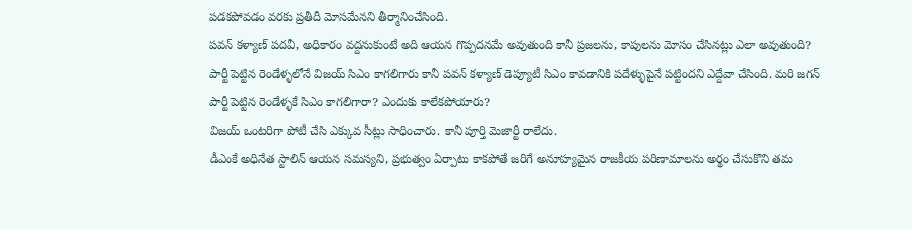పడకపోవడం వరకు ప్రతీదీ మోసమేనని తీర్మానించేసింది.
పవన్ కళ్యాణ్ పదవీ, అధికారం వద్దనుకుంటే అది ఆయన గొప్పదనమే అవుతుంది కానీ ప్రజలను, కాపులను మోసం చేసినట్లు ఎలా అవుతుంది?
పార్టీ పెట్టిన రెండేళ్ళలోనే విజయ్ సిఎం కాగలిగారు కానీ పవన్ కళ్యాణ్ డెప్యూటీ సిఎం కావడానికి పదేళ్ళుపైనే పట్టిందని ఎద్దేవా చేసింది. మరి జగన్ పార్టీ పెట్టిన రెండేళ్ళకే సిఎం కాగలిగారా? ఎందుకు కాలేకపోయారు?
విజయ్ ఒంటరిగా పోటీ చేసి ఎక్కువ సీట్లు సాధించారు. కానీ పూర్తి మెజార్టీ రాలేదు.
డీఎంకే అధినేత స్టాలిన్ ఆయన సమస్యని, ప్రభుత్వం ఏర్పాటు కాకపోతే జరిగే అనూహ్యమైన రాజకీయ పరిణామాలను అర్థం చేసుకొని తమ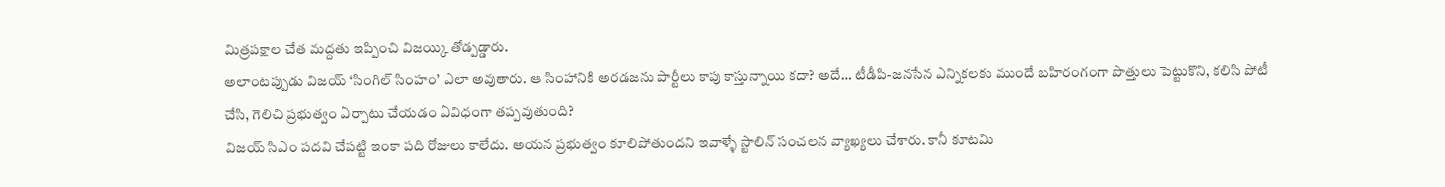మిత్రపక్షాల చేత మద్దతు ఇప్పించి విజయ్కి తోడ్పడ్డారు.
అలాంటప్పుడు విజయ్ ‘సింగిల్ సింహం’ ఎలా అవుతారు. ఆ సింహానికి అరడజను పార్టీలు కాపు కాస్తున్నాయి కదా? అదే… టీడీపి-జనసేన ఎన్నికలకు ముందే బహిరంగంగా పొత్తులు పెట్టుకొని, కలిసి పోటీ చేసి, గెలిచి ప్రభుత్వం ఏర్పాటు చేయడం ఏవిధంగా తప్పవుతుంది?
విజయ్ సిఎం పదవి చేపట్టి ఇంకా పది రోజులు కాలేదు. అయన ప్రభుత్వం కూలిపోతుందని ఇవాళ్ళే స్టాలిన్ సంచలన వ్యాఖ్యలు చేశారు. కానీ కూటమి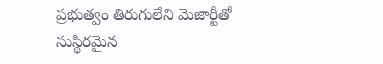ప్రభుత్వం తిరుగులేని మెజార్టీతో సుస్థిరమైన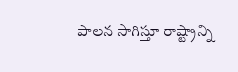పాలన సాగిస్తూ రాష్ట్రాన్ని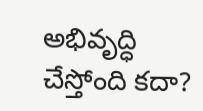అభివృద్ధి చేస్తోంది కదా?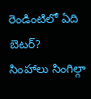రెండింటిలో ఏది బెటర్?
సింహాలు సింగిల్గా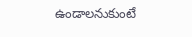ఉండాలనుకుంటే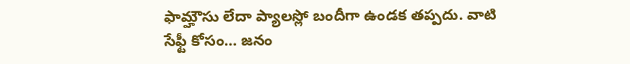ఫామ్హౌసు లేదా ప్యాలస్లో బందీగా ఉండక తప్పదు. వాటి సేఫ్టీ కోసం… జనం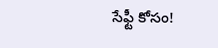సేఫ్టీ కోసం!